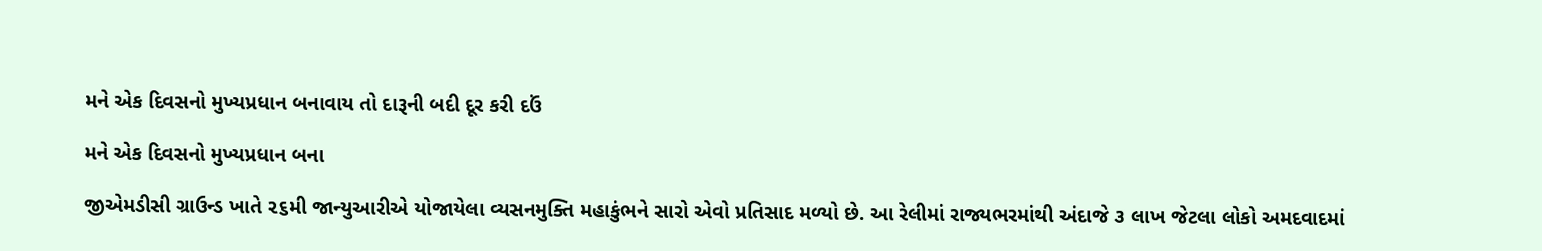મને એક દિવસનો મુખ્યપ્રધાન બનાવાય તો દારૂની બદી દૂર કરી દઉં

મને એક દિવસનો મુખ્યપ્રધાન બના

જીએમડીસી ગ્રાઉન્ડ ખાતે ૨૬મી જાન્યુઆરીએ યોજાયેલા વ્યસનમુક્તિ મહાકુંભને સારો એવો પ્રતિસાદ મળ્યો છે. આ રેલીમાં રાજ્યભરમાંથી અંદાજે ૩ લાખ જેટલા લોકો અમદવાદમાં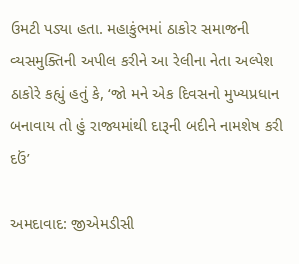ઉમટી પડ્યા હતા. મહાકુંભમાં ઠાકોર સમાજની વ્યસમુક્તિની અપીલ કરીને આ રેલીના નેતા અલ્પેશ ઠાકોરે કહ્યું હતું કે, ‘જો મને એક દિવસનો મુખ્યપ્રધાન બનાવાય તો હું રાજ્યમાંથી દારૂની બદીને નામશેષ કરી દઉં’

અમદાવાદ: જીએમડીસી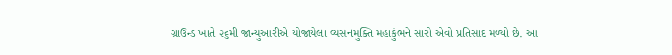ગ્રાઉન્ડ ખાતે ૨૬મી જાન્યુઆરીએ યોજાયેલા વ્યસનમુક્તિ મહાકુંભને સારો એવો પ્રતિસાદ મળ્યો છે. આ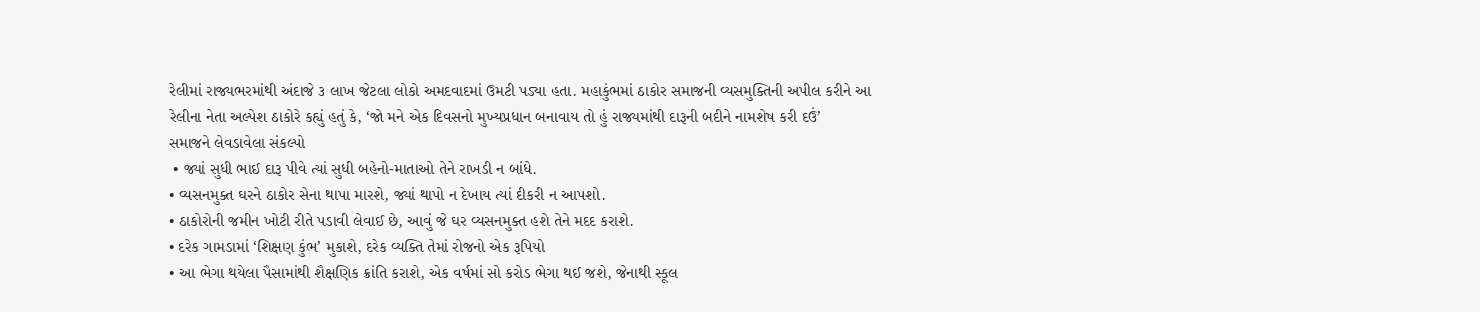રેલીમાં રાજ્યભરમાંથી અંદાજે ૩ લાખ જેટલા લોકો અમદવાદમાં ઉમટી પડ્યા હતા. મહાકુંભમાં ઠાકોર સમાજની વ્યસમુક્તિની અપીલ કરીને આ રેલીના નેતા અલ્પેશ ઠાકોરે કહ્યું હતું કે, ‘જો મને એક દિવસનો મુખ્યપ્રધાન બનાવાય તો હું રાજ્યમાંથી દારૂની બદીને નામશેષ કરી દઉં’
સમાજને લેવડાવેલા સંકલ્પો
 • જ્યાં સુધી ભાઈ દારૂ પીવે ત્યાં સુધી બહેનો-માતાઓ તેને રાખડી ન બાંધે.
• વ્યસનમુક્ત ઘરને ઠાકોર સેના થાપા મારશે, જ્યાં થાપો ન દેખાય ત્યાં દીકરી ન આપશો.
• ઠાકોરોની જમીન ખોટી રીતે પડાવી લેવાઈ છે, આવું જે ઘર વ્યસનમુક્ત હશે તેને મદદ કરાશે.
• દરેક ગામડામાં ‘શિક્ષણ કુંભ’ મુકાશે, દરેક વ્યક્તિ તેમાં રોજનો એક રૂપિયો
• આ ભેગા થયેલા પૈસામાંથી શૈક્ષણિક ક્રાંતિ કરાશે, એક વર્ષમાં સો કરોડ ભેગા થઈ જશે, જેનાથી સ્કૂલ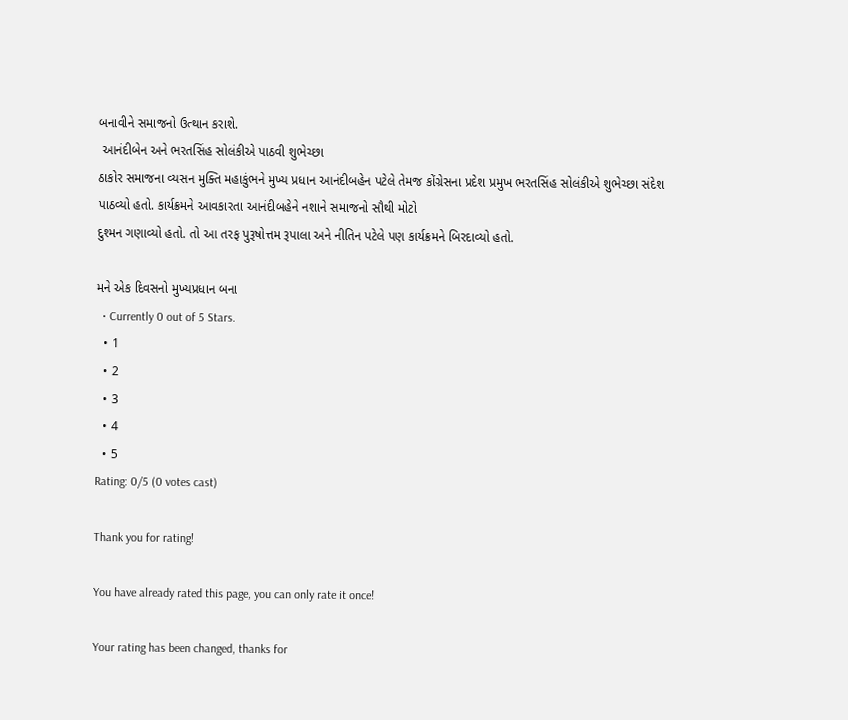બનાવીને સમાજનો ઉત્થાન કરાશે.
 આનંદીબેન અને ભરતસિંહ સોલંકીએ પાઠવી શુભેચ્છા
ઠાકોર સમાજના વ્યસન મુક્તિ મહાકુંભને મુખ્ય પ્રધાન આનંદીબહેન પટેલે તેમજ કોંગ્રેસના પ્રદેશ પ્રમુખ ભરતસિંહ સોલંકીએ શુભેચ્છા સંદેશ
પાઠવ્યો હતો. કાર્યક્રમને આવકારતા આનંદીબહેને નશાને સમાજનો સૌથી મોટો
દુશ્મન ગણાવ્યો હતો. તો આ તરફ પુરૂષોત્તમ રૂપાલા અને નીતિન પટેલે પણ કાર્યક્રમને બિરદાવ્યો હતો.

મને એક દિવસનો મુખ્યપ્રધાન બના
  • Currently 0 out of 5 Stars.
  • 1
  • 2
  • 3
  • 4
  • 5
Rating: 0/5 (0 votes cast)

Thank you for rating!

You have already rated this page, you can only rate it once!

Your rating has been changed, thanks for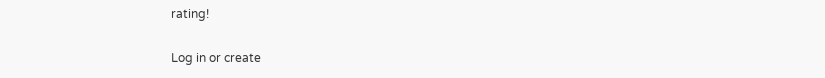rating!

Log in or create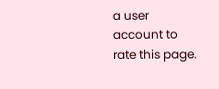a user account to rate this page.